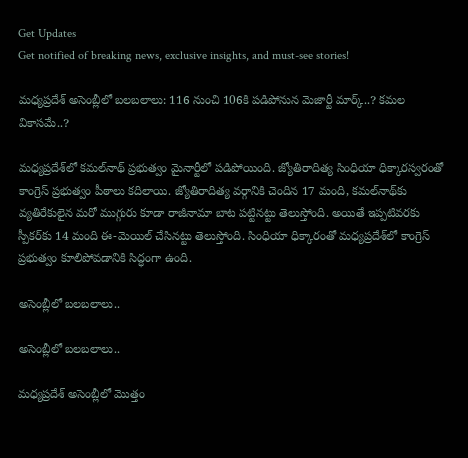Get Updates
Get notified of breaking news, exclusive insights, and must-see stories!

మధ్యప్రదేశ్ అసెంబ్లీలో బలబలాలు: 116 నుంచి 106కి పడిపోనున మెజార్టీ మార్క్..? కమల వికాసమే..?

మధ్యప్రదేశ్‌లో కమల్‌నాథ్ ప్రభుత్వం మైనార్టీలో పడిపోయింది. జ్యోతిరాదిత్య సింధియా ధిక్కారస్వరంతో కాంగ్రెస్ ప్రభుత్వం పీఠాలు కదిలాయి. జ్యోతిరాదిత్య వర్గానికి చెందిన 17 మంది, కమల్‌నాథ్‌కు వ్యతిరేకులైన మరో ముగ్గురు కూడా రాజీనామా బాట పట్టినట్టు తెలుస్తోంది. అయితే ఇప్పటివరకు స్పీకర్‌కు 14 మంది ఈ-మెయిల్ చేసినట్టు తెలుస్తోంది. సింధియా ధిక్కారంతో మధ్యప్రదేశ్‌లో కాంగ్రెస్ ప్రభుత్వం కూలిపోవడానికి సిద్ధంగా ఉంది.

అసెంబ్లీలో బలబలాలు..

అసెంబ్లీలో బలబలాలు..

మధ్యప్రదేశ్ అసెంబ్లీలో మొత్తం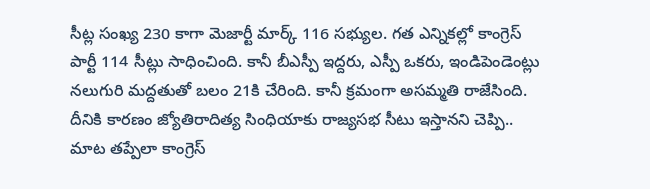సీట్ల సంఖ్య 230 కాగా మెజార్టీ మార్క్ 116 సభ్యుల. గత ఎన్నికల్లో కాంగ్రెస్ పార్టీ 114 సీట్లు సాధించింది. కానీ బీఎస్పీ ఇద్దరు, ఎస్పీ ఒకరు, ఇండిపెండెంట్లు నలుగురి మద్దతుతో బలం 21కి చేరింది. కానీ క్రమంగా అసమ్మతి రాజేసింది. దీనికి కారణం జ్యోతిరాదిత్య సింధియాకు రాజ్యసభ సీటు ఇస్తానని చెప్పి.. మాట తప్పేలా కాంగ్రెస్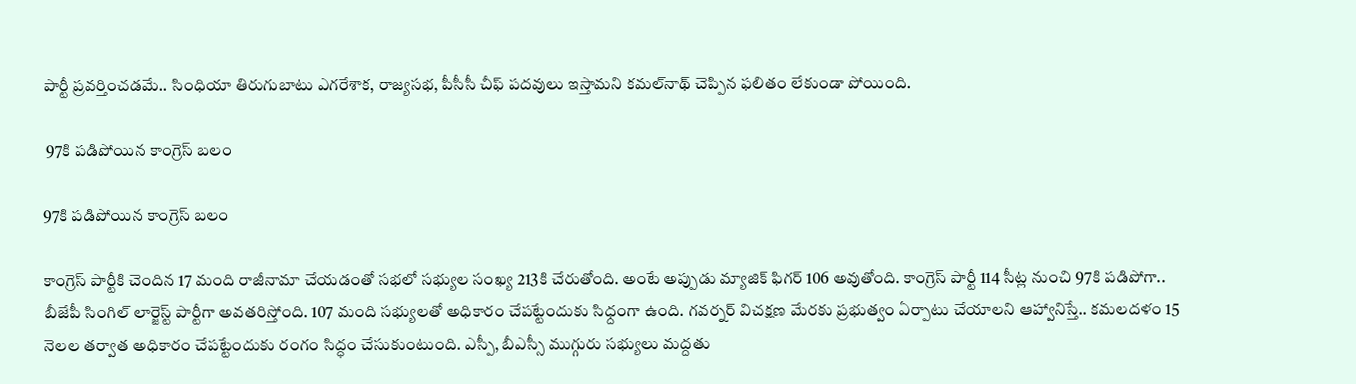పార్టీ ప్రవర్తించడమే.. సింధియా తిరుగుబాటు ఎగరేశాక, రాజ్యసభ, పీసీసీ చీఫ్ పదవులు ఇస్తామని కమల్‌నాథ్ చెప్పిన ఫలితం లేకుండా పోయింది.

 97కి పడిపోయిన కాంగ్రెస్ బలం

97కి పడిపోయిన కాంగ్రెస్ బలం

కాంగ్రెస్ పార్టీకి చెందిన 17 మంది రాజీనామా చేయడంతో సభలో సభ్యుల సంఖ్య 213కి చేరుతోంది. అంటే అప్పుడు మ్యాజిక్ ఫిగర్ 106 అవుతోంది. కాంగ్రెస్ పార్టీ 114 సీట్ల నుంచి 97కి పడిపోగా.. బీజేపీ సింగిల్ లార్జెస్ట్ పార్టీగా అవతరిస్తోంది. 107 మంది సభ్యులతో అధికారం చేపట్టేందుకు సిధ్దంగా ఉంది. గవర్నర్ విచక్షణ మేరకు ప్రభుత్వం ఏర్పాటు చేయాలని ఆహ్వానిస్తే.. కమలదళం 15 నెలల తర్వాత అధికారం చేపట్టేందుకు రంగం సిద్ధం చేసుకుంటుంది. ఎస్పీ, బీఎస్సీ ముగ్గురు సభ్యులు మద్దతు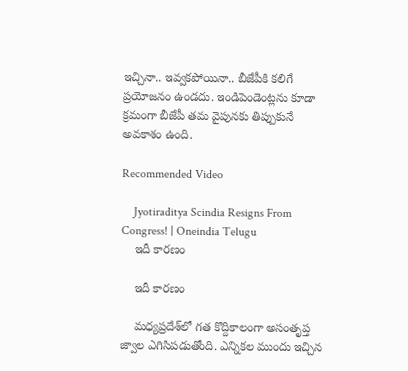ఇచ్చినా.. ఇవ్వకపోయినా.. బీజేపీకి కలిగే ప్రయోజనం ఉండదు. ఇండిపెండెంట్లను కూడా క్రమంగా బీజేపీ తమ వైపునకు తిప్పుకునే అవకాశం ఉంది.

Recommended Video

    Jyotiraditya Scindia Resigns From Congress! | Oneindia Telugu
    ఇదీ కారణం

    ఇదీ కారణం

    మధ్యప్రదేశ్‌లో గత కొద్దికాలంగా అసంతృప్త జ్వాల ఎగిసిపడుతోంది. ఎన్నికల ముందు ఇచ్చిన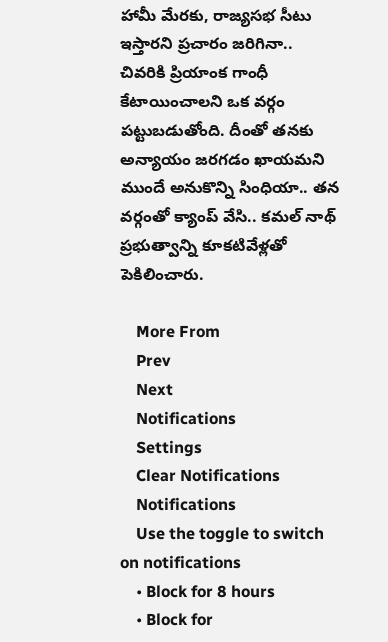హామీ మేరకు, రాజ్యసభ సీటు ఇస్తారని ప్రచారం జరిగినా.. చివరికి ప్రియాంక గాంధీ కేటాయించాలని ఒక వర్గం పట్టుబడుతోంది. దీంతో తనకు అన్యాయం జరగడం ఖాయమని ముందే అనుకొన్ని సింధియా.. తన వర్గంతో క్యాంప్ వేసి.. కమల్ నాథ్ ప్రభుత్వాన్ని కూకటివేళ్లతో పెకిలించారు.

    More From
    Prev
    Next
    Notifications
    Settings
    Clear Notifications
    Notifications
    Use the toggle to switch on notifications
    • Block for 8 hours
    • Block for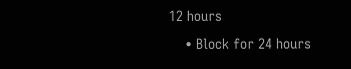12 hours
    • Block for 24 hours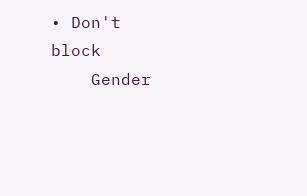• Don't block
    Gender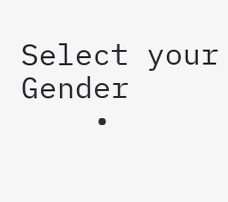Select your Gender
    •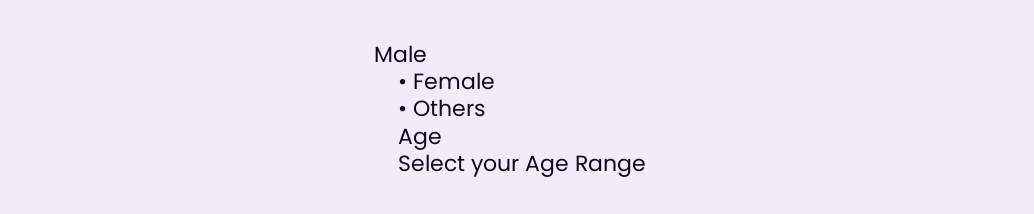Male
    • Female
    • Others
    Age
    Select your Age Range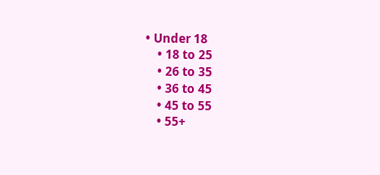• Under 18
    • 18 to 25
    • 26 to 35
    • 36 to 45
    • 45 to 55
    • 55+